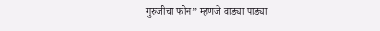गुरुजीचा फोन” म्हणजे वाड्या पाड्या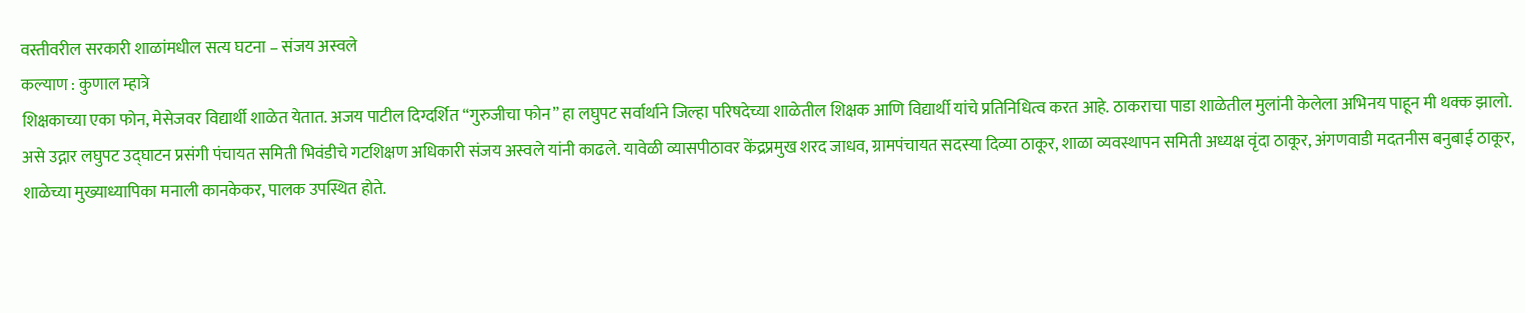वस्तीवरील सरकारी शाळांमधील सत्य घटना – संजय अस्वले
कल्याण : कुणाल म्हात्रे
शिक्षकाच्या एका फोन, मेसेजवर विद्यार्थी शाळेत येतात. अजय पाटील दिग्दर्शित “गुरुजीचा फोन” हा लघुपट सर्वार्थाने जिल्हा परिषदेच्या शाळेतील शिक्षक आणि विद्यार्थी यांचे प्रतिनिधित्व करत आहे. ठाकराचा पाडा शाळेतील मुलांनी केलेला अभिनय पाहून मी थक्क झालो. असे उद्गार लघुपट उद्घाटन प्रसंगी पंचायत समिती भिवंडीचे गटशिक्षण अधिकारी संजय अस्वले यांनी काढले. यावेळी व्यासपीठावर केंद्रप्रमुख शरद जाधव, ग्रामपंचायत सदस्या दिव्या ठाकूर, शाळा व्यवस्थापन समिती अध्यक्ष वृंदा ठाकूर, अंगणवाडी मदतनीस बनुबाई ठाकूर, शाळेच्या मुख्याध्यापिका मनाली कानकेकर, पालक उपस्थित होते.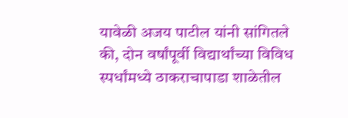यावेळी अजय पाटील यांनी सांगितले की, दोन वर्षांपूर्वी विद्यार्थांच्या विविध स्पर्धांमध्ये ठाकराचापाडा शाळेतील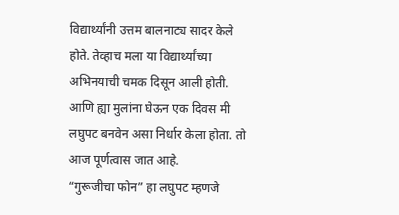विद्यार्थ्यांनी उत्तम बालनाट्य सादर केले होते. तेव्हाच मला या विद्यार्थ्यांच्या अभिनयाची चमक दिसून आली होती. आणि ह्या मुलांना घेऊन एक दिवस मी लघुपट बनवेन असा निर्धार केला होता. तो आज पूर्णत्वास जात आहे.
“गुरूजीचा फोन” हा लघुपट म्हणजे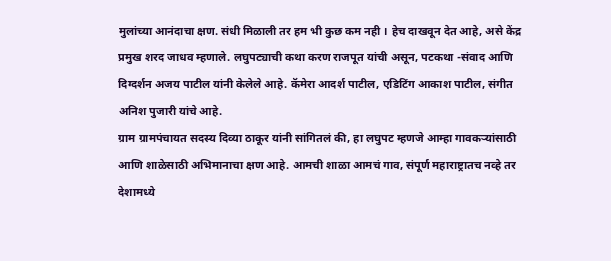मुलांच्या आनंदाचा क्षण. संधी मिळाली तर हम भी कुछ कम नही । हेच दाखवून देत आहे, असे केंद्र प्रमुख शरद जाधव म्हणाले. लघुपट्याची कथा करण राजपूत यांची असून, पटकथा -संवाद आणि दिग्दर्शन अजय पाटील यांनी केलेले आहे. कॅमेरा आदर्श पाटील, एडिटिंग आकाश पाटील, संगीत अनिश पुजारी यांचे आहे.
ग्राम ग्रामपंचायत सदस्य दिव्या ठाकूर यांनी सांगितलं की, हा लघुपट म्हणजे आम्हा गावकऱ्यांसाठी आणि शाळेसाठी अभिमानाचा क्षण आहे. आमची शाळा आमचं गाव, संपूर्ण महाराष्ट्रातच नव्हे तर देशामध्ये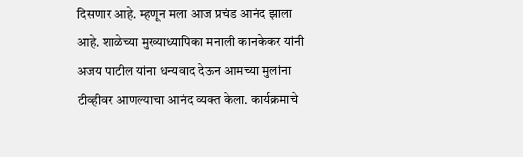दिसणार आहे. म्हणून मला आज प्रचंड आनंद झाला आहे. शाळेच्या मुख्याध्यापिका मनाली कानकेकर यांनी अजय पाटील यांना धन्यवाद देऊन आमच्या मुलांना टीव्हीवर आणल्याचा आनंद व्यक्त केला. कार्यक्रमाचे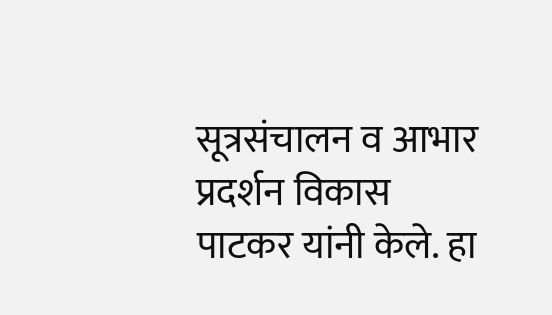सूत्रसंचालन व आभार प्रदर्शन विकास पाटकर यांनी केले. हा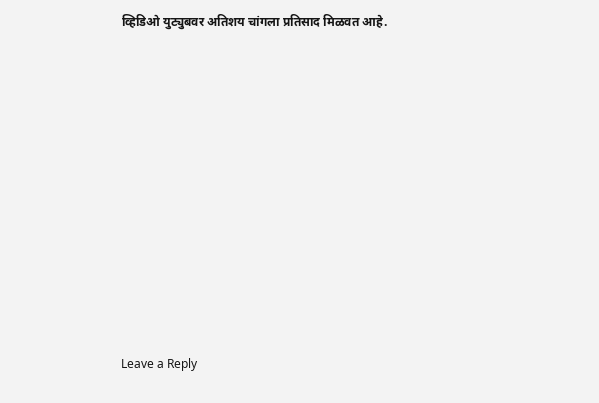व्हिडिओ युट्युबवर अतिशय चांगला प्रतिसाद मिळवत आहे.














Leave a Reply